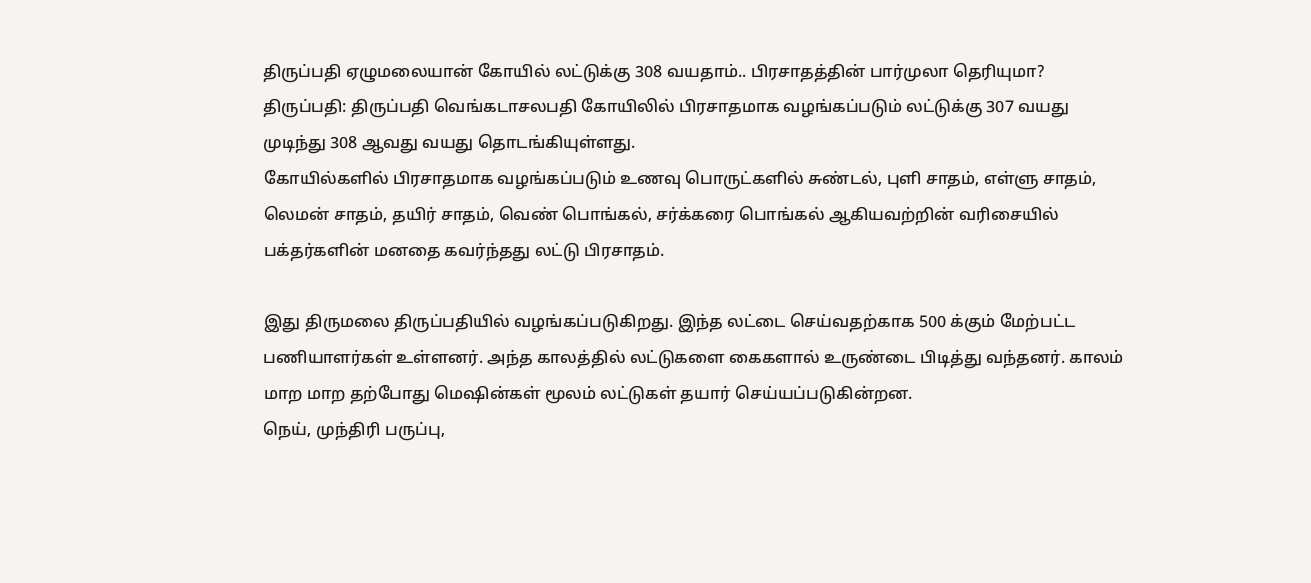திருப்பதி ஏழுமலையான் கோயில் லட்டுக்கு 308 வயதாம்.. பிரசாதத்தின் பார்முலா தெரியுமா?
திருப்பதி: திருப்பதி வெங்கடாசலபதி கோயிலில் பிரசாதமாக வழங்கப்படும் லட்டுக்கு 307 வயது முடிந்து 308 ஆவது வயது தொடங்கியுள்ளது.
கோயில்களில் பிரசாதமாக வழங்கப்படும் உணவு பொருட்களில் சுண்டல், புளி சாதம், எள்ளு சாதம், லெமன் சாதம், தயிர் சாதம், வெண் பொங்கல், சர்க்கரை பொங்கல் ஆகியவற்றின் வரிசையில் பக்தர்களின் மனதை கவர்ந்தது லட்டு பிரசாதம்.

இது திருமலை திருப்பதியில் வழங்கப்படுகிறது. இந்த லட்டை செய்வதற்காக 500 க்கும் மேற்பட்ட பணியாளர்கள் உள்ளனர். அந்த காலத்தில் லட்டுகளை கைகளால் உருண்டை பிடித்து வந்தனர். காலம் மாற மாற தற்போது மெஷின்கள் மூலம் லட்டுகள் தயார் செய்யப்படுகின்றன.
நெய், முந்திரி பருப்பு,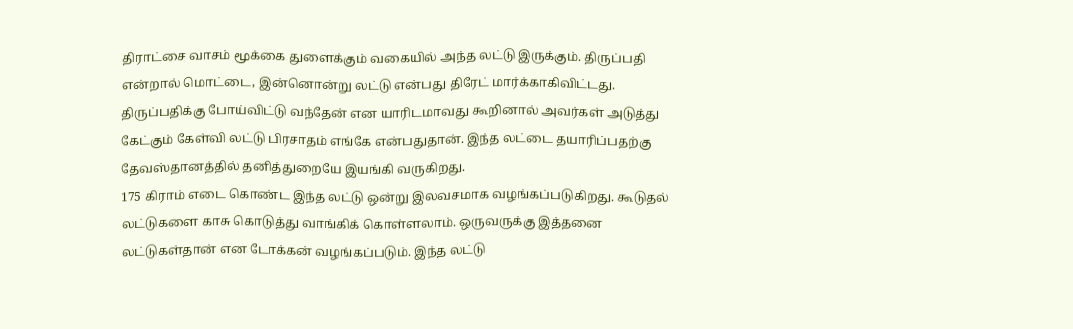திராட்சை வாசம் மூக்கை துளைக்கும் வகையில் அந்த லட்டு இருக்கும். திருப்பதி என்றால் மொட்டை, இன்னொன்று லட்டு என்பது திரேட் மார்க்காகிவிட்டது. திருப்பதிக்கு போய்விட்டு வந்தேன் என யாரிடமாவது கூறினால் அவர்கள் அடுத்து கேட்கும் கேள்வி லட்டு பிரசாதம் எங்கே என்பதுதான். இந்த லட்டை தயாரிப்பதற்கு தேவஸ்தானத்தில் தனித்துறையே இயங்கி வருகிறது.
175 கிராம் எடை கொண்ட இந்த லட்டு ஒன்று இலவசமாக வழங்கப்படுகிறது. கூடுதல் லட்டுகளை காசு கொடுத்து வாங்கிக் கொள்ளலாம். ஒருவருக்கு இத்தனை லட்டுகள்தான் என டோக்கன் வழங்கப்படும். இந்த லட்டு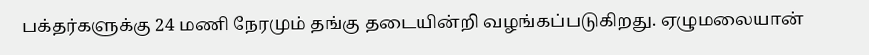பக்தர்களுக்கு 24 மணி நேரமும் தங்கு தடையின்றி வழங்கப்படுகிறது. ஏழுமலையான்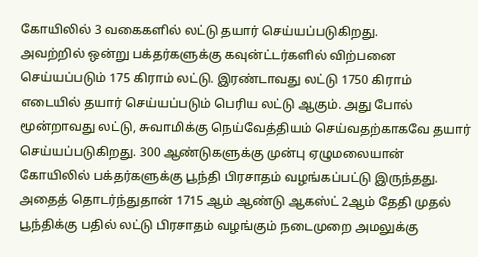கோயிலில் 3 வகைகளில் லட்டு தயார் செய்யப்படுகிறது.
அவற்றில் ஒன்று பக்தர்களுக்கு கவுன்ட்டர்களில் விற்பனை செய்யப்படும் 175 கிராம் லட்டு. இரண்டாவது லட்டு 1750 கிராம் எடையில் தயார் செய்யப்படும் பெரிய லட்டு ஆகும். அது போல் மூன்றாவது லட்டு, சுவாமிக்கு நெய்வேத்தியம் செய்வதற்காகவே தயார் செய்யப்படுகிறது. 300 ஆண்டுகளுக்கு முன்பு ஏழுமலையான் கோயிலில் பக்தர்களுக்கு பூந்தி பிரசாதம் வழங்கப்பட்டு இருந்தது.
அதைத் தொடர்ந்துதான் 1715 ஆம் ஆண்டு ஆகஸ்ட் 2ஆம் தேதி முதல் பூந்திக்கு பதில் லட்டு பிரசாதம் வழங்கும் நடைமுறை அமலுக்கு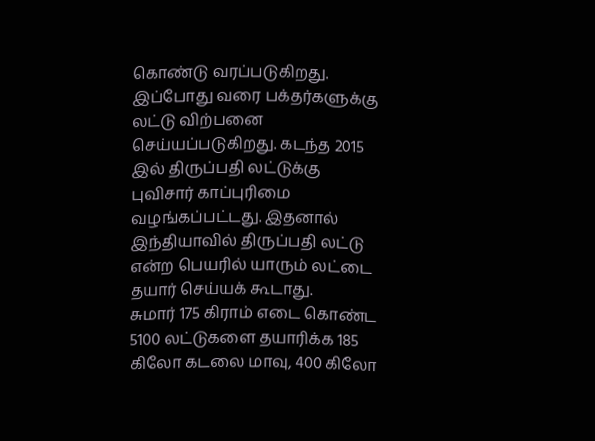கொண்டு வரப்படுகிறது. இப்போது வரை பக்தர்களுக்கு லட்டு விற்பனை செய்யப்படுகிறது. கடந்த 2015 இல் திருப்பதி லட்டுக்கு புவிசார் காப்புரிமை வழங்கப்பட்டது. இதனால் இந்தியாவில் திருப்பதி லட்டு என்ற பெயரில் யாரும் லட்டை தயார் செய்யக் கூடாது.
சுமார் 175 கிராம் எடை கொண்ட 5100 லட்டுகளை தயாரிக்க 185 கிலோ கடலை மாவு, 400 கிலோ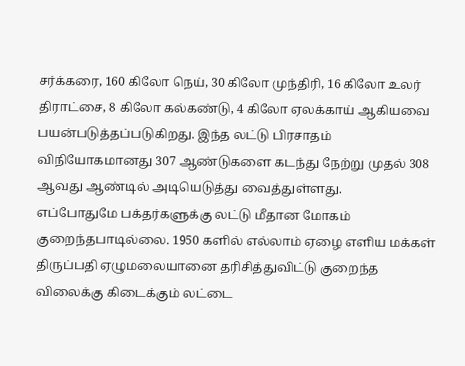சர்க்கரை, 160 கிலோ நெய், 30 கிலோ முந்திரி, 16 கிலோ உலர் திராட்சை, 8 கிலோ கல்கண்டு, 4 கிலோ ஏலக்காய் ஆகியவை பயன்படுத்தப்படுகிறது. இந்த லட்டு பிரசாதம் விநியோகமானது 307 ஆண்டுகளை கடந்து நேற்று முதல் 308 ஆவது ஆண்டில் அடியெடுத்து வைத்துள்ளது.
எப்போதுமே பக்தர்களுக்கு லட்டு மீதான மோகம் குறைந்தபாடில்லை. 1950 களில் எல்லாம் ஏழை எளிய மக்கள் திருப்பதி ஏழுமலையானை தரிசித்துவிட்டு குறைந்த விலைக்கு கிடைக்கும் லட்டை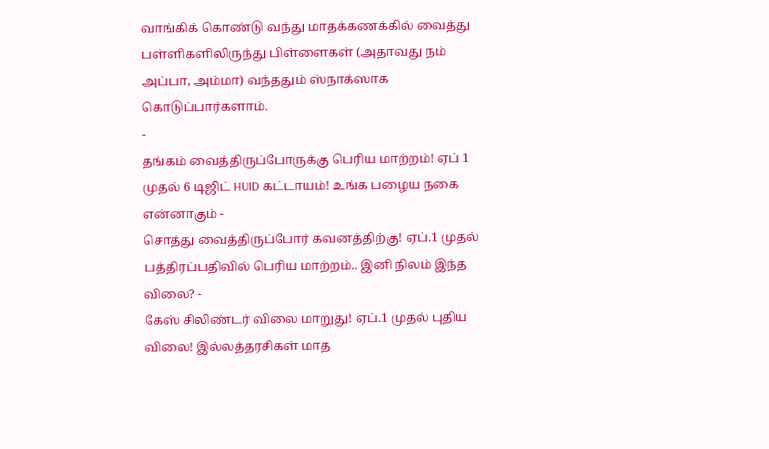வாங்கிக் கொண்டு வந்து மாதக்கணக்கில் வைத்து பள்ளிகளிலிருந்து பிள்ளைகள் (அதாவது நம் அப்பா, அம்மா) வந்ததும் ஸ்நாக்ஸாக கொடுப்பார்களாம்.
-
தங்கம் வைத்திருப்போருக்கு பெரிய மாற்றம்! ஏப் 1 முதல் 6 டிஜிட் HUID கட்டாயம்! உங்க பழைய நகை என்னாகும் -
சொத்து வைத்திருப்போர் கவனத்திற்கு! ஏப்.1 முதல் பத்திரப்பதிவில் பெரிய மாற்றம்.. இனி நிலம் இந்த விலை? -
கேஸ் சிலிண்டர் விலை மாறுது! ஏப்.1 முதல் புதிய விலை! இல்லத்தரசிகள் மாத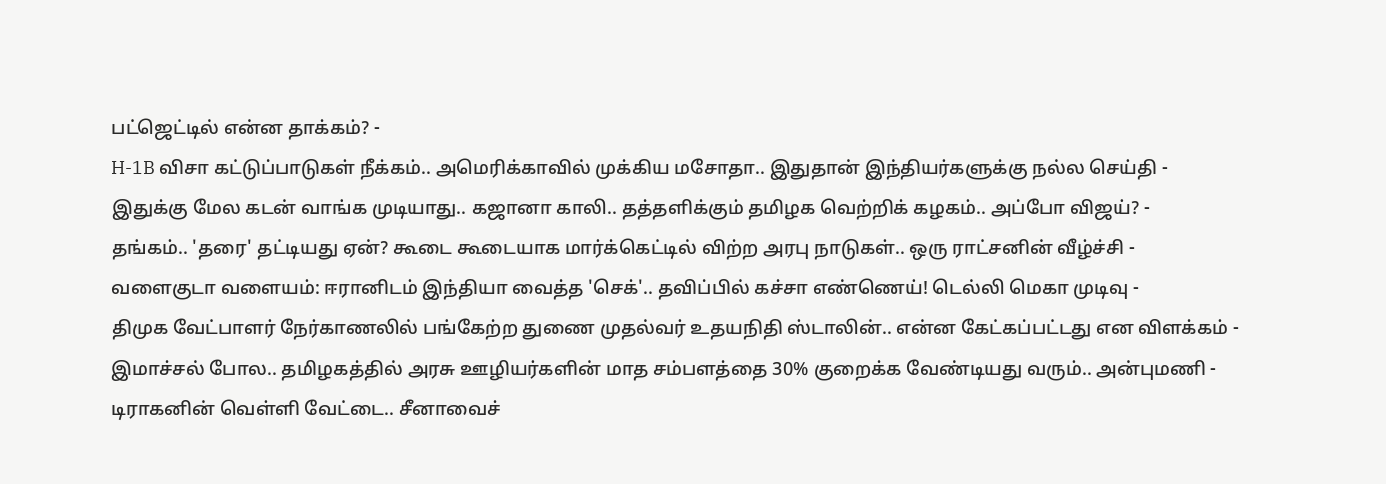பட்ஜெட்டில் என்ன தாக்கம்? -
H-1B விசா கட்டுப்பாடுகள் நீக்கம்.. அமெரிக்காவில் முக்கிய மசோதா.. இதுதான் இந்தியர்களுக்கு நல்ல செய்தி -
இதுக்கு மேல கடன் வாங்க முடியாது.. கஜானா காலி.. தத்தளிக்கும் தமிழக வெற்றிக் கழகம்.. அப்போ விஜய்? -
தங்கம்.. 'தரை' தட்டியது ஏன்? கூடை கூடையாக மார்க்கெட்டில் விற்ற அரபு நாடுகள்.. ஒரு ராட்சனின் வீழ்ச்சி -
வளைகுடா வளையம்: ஈரானிடம் இந்தியா வைத்த 'செக்'.. தவிப்பில் கச்சா எண்ணெய்! டெல்லி மெகா முடிவு -
திமுக வேட்பாளர் நேர்காணலில் பங்கேற்ற துணை முதல்வர் உதயநிதி ஸ்டாலின்.. என்ன கேட்கப்பட்டது என விளக்கம் -
இமாச்சல் போல.. தமிழகத்தில் அரசு ஊழியர்களின் மாத சம்பளத்தை 30% குறைக்க வேண்டியது வரும்.. அன்புமணி -
டிராகனின் வெள்ளி வேட்டை.. சீனாவைச்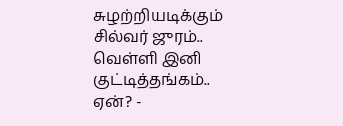சுழற்றியடிக்கும் சில்வர் ஜுரம்.. வெள்ளி இனி குட்டித்தங்கம்.. ஏன்? -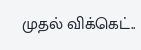முதல் விக்கெட்..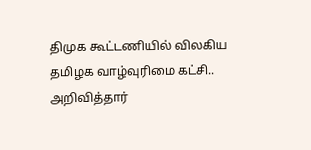திமுக கூட்டணியில் விலகிய தமிழக வாழ்வுரிமை கட்சி.. அறிவித்தார்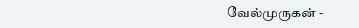வேல்முருகன் -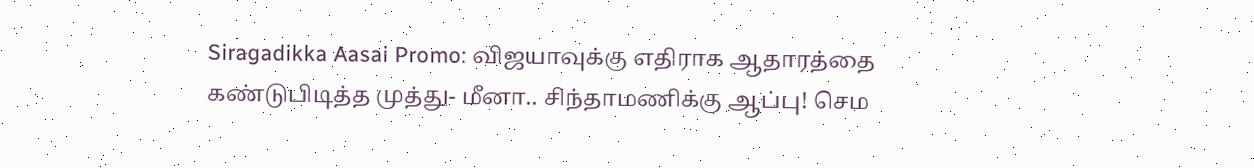Siragadikka Aasai Promo: விஜயாவுக்கு எதிராக ஆதாரத்தை கண்டுபிடித்த முத்து- மீனா.. சிந்தாமணிக்கு ஆப்பு! செம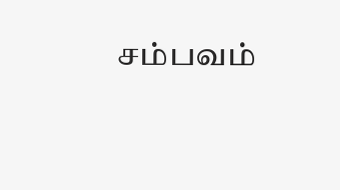சம்பவம்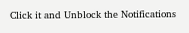Click it and Unblock the Notifications